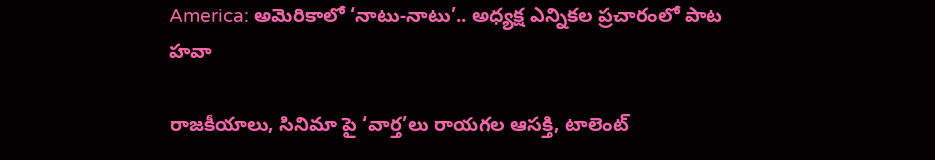America: అమెరికాలో ‘నాటు-నాటు’.. అధ్యక్ష ఎన్నికల ప్రచారంలో పాట హవా

రాజకీయాలు, సినిమా పై ‘వార్త’లు రాయగల ఆసక్తి, టాలెంట్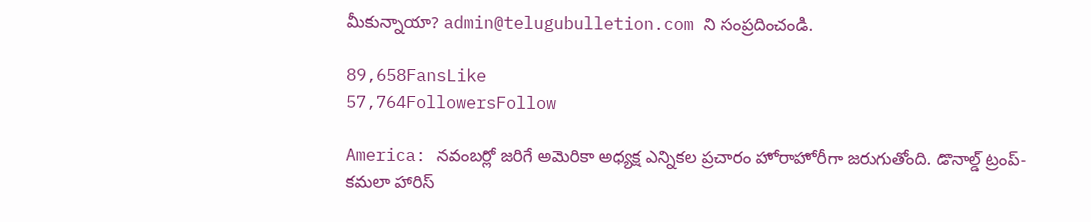మీకున్నాయా? admin@telugubulletion.com ని సంప్రదించండి.

89,658FansLike
57,764FollowersFollow

America: నవంబర్లో జరిగే అమెరికా అధ్యక్ష ఎన్నికల ప్రచారం హోరాహోరీగా జరుగుతోంది. డొనాల్డ్ ట్రంప్-కమలా హారిస్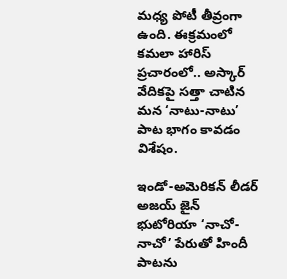మధ్య పోటీ తీవ్రంగా ఉంది. ఈక్రమంలో కమలా హారిస్ ప్రచారంలో.. అస్కార్ వేదికపై సత్తా చాటిన మన ‘నాటు-నాటు’ పాట భాగం కావడం విశేషం.

ఇండో-అమెరికన్ లీడర్ అజయ్ జైన్ భుటోరియా ‘నాచో-నాచో’ పేరుతో హిందీ పాటను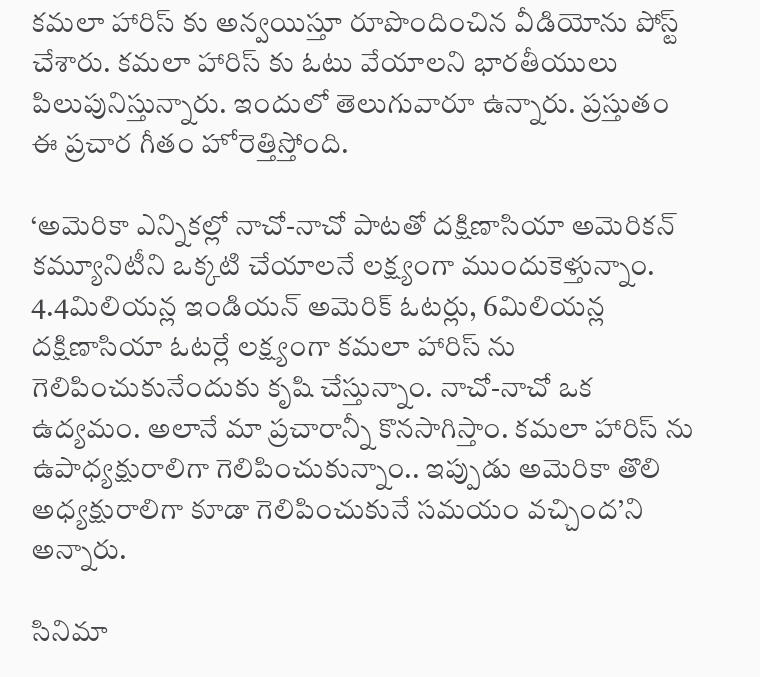కమలా హారిస్ కు అన్వయిస్తూ రూపొందించిన వీడియోను పోస్ట్ చేశారు. కమలా హారిస్ కు ఓటు వేయాలని భారతీయులు పిలుపునిస్తున్నారు. ఇందులో తెలుగువారూ ఉన్నారు. ప్రస్తుతం ఈ ప్రచార గీతం హోరెత్తిస్తోంది.

‘అమెరికా ఎన్నికల్లో నాచో-నాచో పాటతో దక్షిణాసియా అమెరికన్ కమ్యూనిటీని ఒక్కటి చేయాలనే లక్ష్యంగా ముందుకెళ్తున్నాం. 4.4మిలియన్ల ఇండియన్ అమెరిక్ ఓటర్లు, 6మిలియన్ల దక్షిణాసియా ఓటర్లే లక్ష్యంగా కమలా హారిస్ ను గెలిపించుకునేందుకు కృషి చేస్తున్నాం. నాచో-నాచో ఒక ఉద్యమం. అలానే మా ప్రచారాన్నీ కొనసాగిస్తాం. కమలా హారిస్ ను ఉపాధ్యక్షురాలిగా గెలిపించుకున్నాం.. ఇప్పుడు అమెరికా తొలి అధ్యక్షురాలిగా కూడా గెలిపించుకునే సమయం వచ్చింద’ని అన్నారు.

సినిమా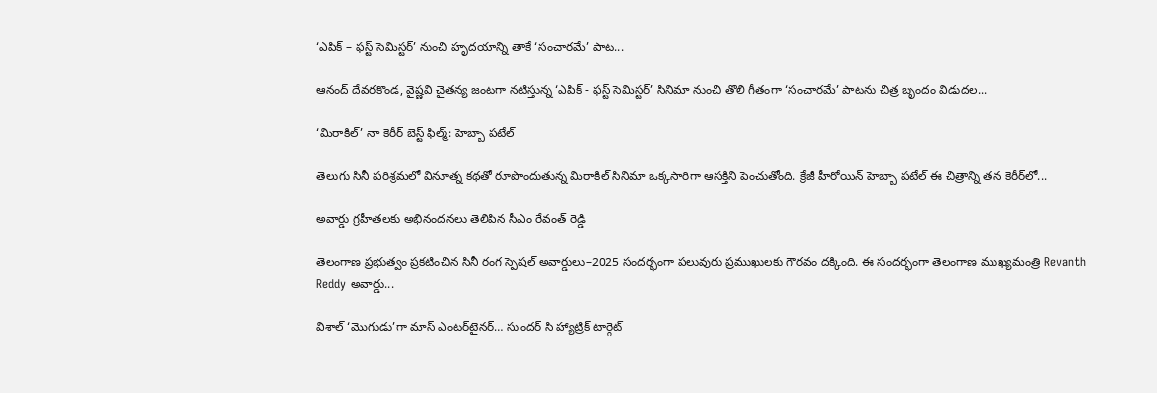‘ఎపిక్ – ఫస్ట్ సెమిస్టర్’ నుంచి హృదయాన్ని తాకే ‘సంచారమే’ పాట...

ఆనంద్ దేవరకొండ, వైష్ణవి చైతన్య జంటగా నటిస్తున్న ‘ఎపిక్ - ఫస్ట్ సెమిస్టర్’ సినిమా నుంచి తొలి గీతంగా ‘సంచారమే’ పాటను చిత్ర బృందం విడుదల...

‘మిరాకిల్’ నా కెరీర్ బెస్ట్ ఫిల్మ్: హెబ్బా పటేల్

తెలుగు సినీ పరిశ్రమలో వినూత్న కథతో రూపొందుతున్న మిరాకిల్ సినిమా ఒక్కసారిగా ఆసక్తిని పెంచుతోంది. క్రేజీ హీరోయిన్ హెబ్బా పటేల్ ఈ చిత్రాన్ని తన కెరీర్‌లో...

అవార్డు గ్రహీతలకు అభినందనలు తెలిపిన సీఎం రేవంత్ రెడ్డి

తెలంగాణ ప్రభుత్వం ప్రకటించిన సినీ రంగ స్పెషల్ అవార్డులు–2025 సందర్భంగా పలువురు ప్రముఖులకు గౌరవం దక్కింది. ఈ సందర్భంగా తెలంగాణ ముఖ్యమంత్రి Revanth Reddy అవార్డు...

విశాల్ ‘మొగుడు’గా మాస్ ఎంటర్‌టైనర్… సుందర్ సి హ్యాట్రిక్ టార్గెట్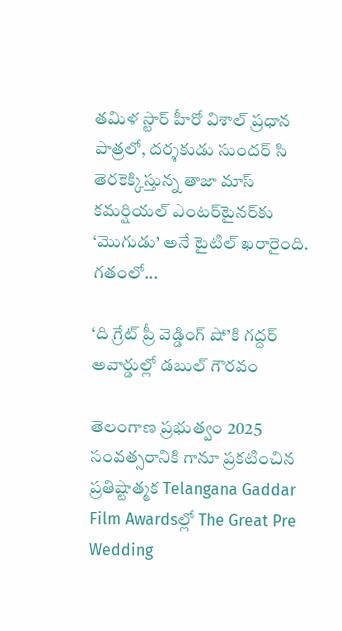తమిళ స్టార్ హీరో విశాల్ ప్రధాన పాత్రలో, దర్శకుడు సుందర్ సి తెరకెక్కిస్తున్న తాజా మాస్ కమర్షియల్ ఎంటర్‌టైనర్‌కు ‘మొగుడు’ అనే టైటిల్ ఖరారైంది. గతంలో...

‘ది గ్రేట్ ప్రీ వెడ్డింగ్ షో’కి గద్దర్ అవార్డుల్లో డబుల్ గౌరవం

తెలంగాణ ప్రభుత్వం 2025 సంవత్సరానికి గానూ ప్రకటించిన ప్రతిష్టాత్మక Telangana Gaddar Film Awardsల్లో The Great Pre Wedding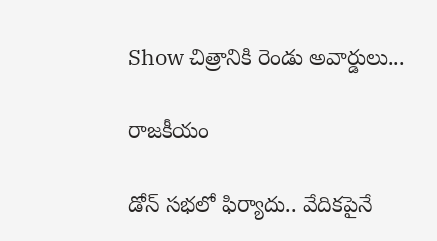Show చిత్రానికి రెండు అవార్డులు...

రాజకీయం

డోన్ సభలో ఫిర్యాదు.. వేదికపైనే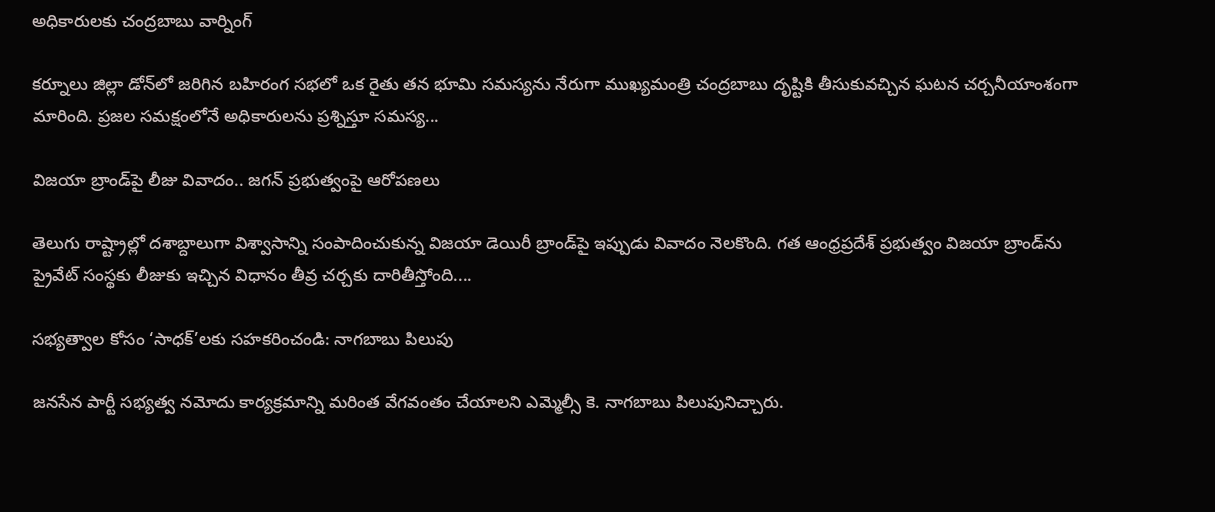అధికారులకు చంద్రబాబు వార్నింగ్

కర్నూలు జిల్లా డోన్‌లో జరిగిన బహిరంగ సభలో ఒక రైతు తన భూమి సమస్యను నేరుగా ముఖ్యమంత్రి చంద్రబాబు దృష్టికి తీసుకువచ్చిన ఘటన చర్చనీయాంశంగా మారింది. ప్రజల సమక్షంలోనే అధికారులను ప్రశ్నిస్తూ సమస్య...

విజయా బ్రాండ్‌పై లీజు వివాదం.. జగన్ ప్రభుత్వంపై ఆరోపణలు

తెలుగు రాష్ట్రాల్లో దశాబ్దాలుగా విశ్వాసాన్ని సంపాదించుకున్న విజయా డెయిరీ బ్రాండ్‌పై ఇప్పుడు వివాదం నెలకొంది. గత ఆంధ్రప్రదేశ్ ప్రభుత్వం విజయా బ్రాండ్‌ను ప్రైవేట్ సంస్థకు లీజుకు ఇచ్చిన విధానం తీవ్ర చర్చకు దారితీస్తోంది....

సభ్యత్వాల కోసం ‘సాధక్’లకు సహకరించండి: నాగబాబు పిలుపు

జనసేన పార్టీ సభ్యత్వ నమోదు కార్యక్రమాన్ని మరింత వేగవంతం చేయాలని ఎమ్మెల్సీ కె. నాగబాబు పిలుపునిచ్చారు.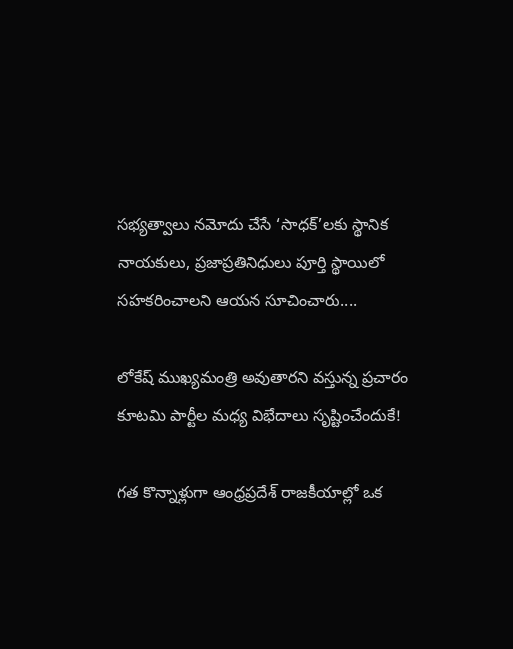సభ్యత్వాలు నమోదు చేసే ‘సాధక్’లకు స్థానిక నాయకులు, ప్రజాప్రతినిధులు పూర్తి స్థాయిలో సహకరించాలని ఆయన సూచించారు....

లోకేష్ ముఖ్యమంత్రి అవుతారని వస్తున్న ప్రచారం కూటమి పార్టీల మధ్య విభేదాలు సృష్టించేందుకే!

గత కొన్నాళ్లుగా ఆంధ్రప్రదేశ్ రాజకీయాల్లో ఒక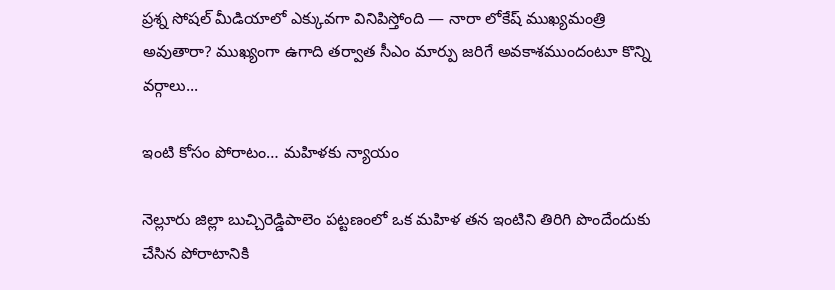ప్రశ్న సోషల్ మీడియాలో ఎక్కువగా వినిపిస్తోంది — నారా లోకేష్ ముఖ్యమంత్రి అవుతారా? ముఖ్యంగా ఉగాది తర్వాత సీఎం మార్పు జరిగే అవకాశముందంటూ కొన్ని వర్గాలు...

ఇంటి కోసం పోరాటం… మహిళకు న్యాయం

నెల్లూరు జిల్లా బుచ్చిరెడ్డిపాలెం పట్టణంలో ఒక మహిళ తన ఇంటిని తిరిగి పొందేందుకు చేసిన పోరాటానికి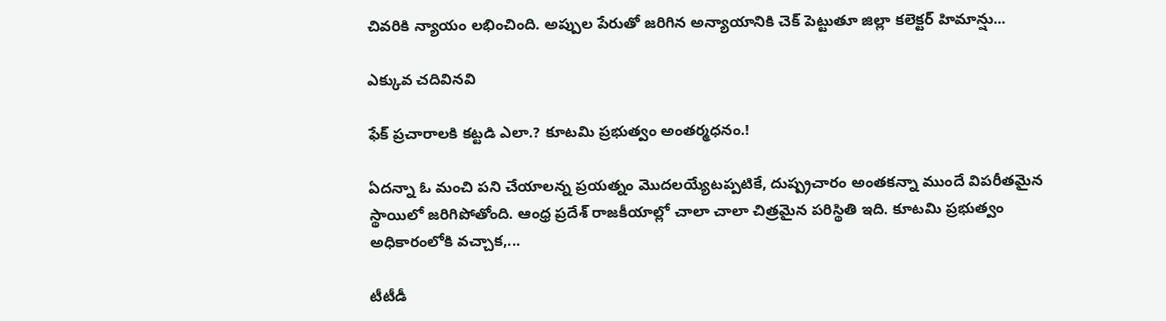చివరికి న్యాయం లభించింది. అప్పుల పేరుతో జరిగిన అన్యాయానికి చెక్ పెట్టుతూ జిల్లా కలెక్టర్ హిమాన్షు...

ఎక్కువ చదివినవి

ఫేక్ ప్రచారాలకి కట్టడి ఎలా.? కూటమి ప్రభుత్వం అంతర్మధనం.!

ఏదన్నా ఓ మంచి పని చేయాలన్న ప్రయత్నం మొదలయ్యేటప్పటికే, దుష్ప్రచారం అంతకన్నా ముందే విపరీతమైన స్థాయిలో జరిగిపోతోంది. ఆంధ్ర ప్రదేశ్ రాజకీయాల్లో చాలా చాలా చిత్రమైన పరిస్థితి ఇది. కూటమి ప్రభుత్వం అధికారంలోకి వచ్చాక,...

టీటీడీ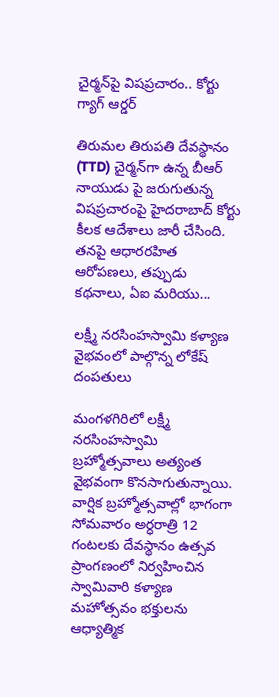చైర్మన్‌పై విషప్రచారం.. కోర్టు గ్యాగ్ ఆర్డర్

తిరుమల తిరుపతి దేవస్థానం (TTD) చైర్మన్‌గా ఉన్న బీఆర్ నాయుడు పై జరుగుతున్న విషప్రచారంపై హైదరాబాద్ కోర్టు కీలక ఆదేశాలు జారీ చేసింది. తనపై ఆధారరహిత ఆరోపణలు, తప్పుడు కథనాలు, ఏఐ మరియు...

లక్ష్మీ నరసింహస్వామి కళ్యాణ వైభవంలో పాల్గొన్న లోకేష్ దంపతులు

మంగళగిరిలో లక్ష్మీ నరసింహస్వామి బ్రహ్మోత్సవాలు అత్యంత వైభవంగా కొనసాగుతున్నాయి. వార్షిక బ్రహ్మోత్సవాల్లో భాగంగా సోమవారం అర్ధరాత్రి 12 గంటలకు దేవస్థానం ఉత్సవ ప్రాంగణంలో నిర్వహించిన స్వామివారి కళ్యాణ మహోత్సవం భక్తులను ఆధ్యాత్మిక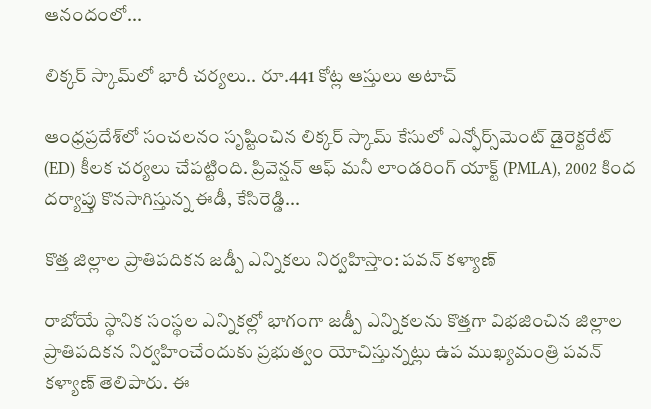ఆనందంలో...

లిక్కర్ స్కామ్‌లో భారీ చర్యలు.. రూ.441 కోట్ల ఆస్తులు అటాచ్

ఆంధ్రప్రదేశ్‌లో సంచలనం సృష్టించిన లిక్కర్ స్కామ్ కేసులో ఎన్ఫోర్స్‌మెంట్ డైరెక్టరేట్ (ED) కీలక చర్యలు చేపట్టింది. ప్రివెన్షన్ ఆఫ్ మనీ లాండరింగ్ యాక్ట్ (PMLA), 2002 కింద దర్యాప్తు కొనసాగిస్తున్న ఈడీ, కేసిరెడ్డి...

కొత్త జిల్లాల ప్రాతిపదికన జడ్పీ ఎన్నికలు నిర్వహిస్తాం: పవన్ కళ్యాణ్

రాబోయే స్థానిక సంస్థల ఎన్నికల్లో భాగంగా జడ్పీ ఎన్నికలను కొత్తగా విభజించిన జిల్లాల ప్రాతిపదికన నిర్వహించేందుకు ప్రభుత్వం యోచిస్తున్నట్లు ఉప ముఖ్యమంత్రి పవన్ కళ్యాణ్ తెలిపారు. ఈ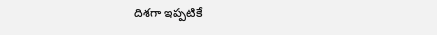దిశగా ఇప్పటికే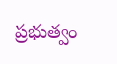ప్రభుత్వం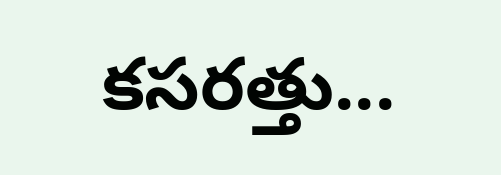కసరత్తు...